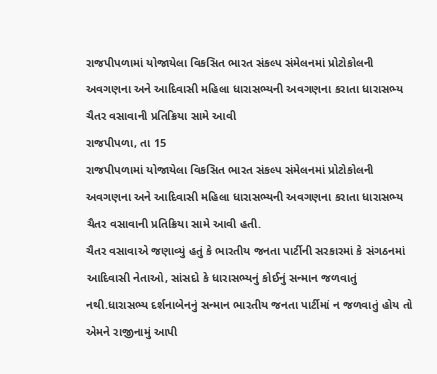રાજપીપળામાં યોજાયેલા વિકસિત ભારત સંકલ્પ સંમેલનમાં પ્રોટોકોલની અવગણના અને આદિવાસી મહિલા ધારાસભ્યની અવગણના કરાતા ધારાસભ્ય ચૈતર વસાવાની પ્રતિક્રિયા સામે આવી
રાજપીપળા, તા 15
રાજપીપળામાં યોજાયેલા વિકસિત ભારત સંકલ્પ સંમેલનમાં પ્રોટોકોલની અવગણના અને આદિવાસી મહિલા ધારાસભ્યની અવગણના કરાતા ધારાસભ્ય ચૈતર વસાવાની પ્રતિક્રિયા સામે આવી હતી.
ચૈતર વસાવાએ જણાવ્યું હતું કે ભારતીય જનતા પાર્ટીની સરકારમાં કે સંગઠનમાં આદિવાસી નેતાઓ, સાંસદો કે ધારાસભ્યનું કોઈનું સન્માન જળવાતું નથી.ધારાસભ્ય દર્શનાબેનનું સન્માન ભારતીય જનતા પાર્ટીમાં ન જળવાતું હોય તો એમને રાજીનામું આપી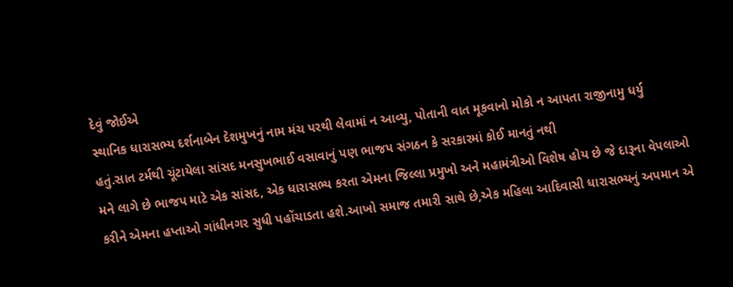દેવું જોઈએ
સ્થાનિક ધારાસભ્ય દર્શનાબેન દેશમુખનું નામ મંચ પરથી લેવામાં ન આવ્યુ, પોતાની વાત મૂકવાનો મોકો ન આપતા રાજીનામુ ધર્યુ હતું.સાત ટર્મથી ચૂંટાયેલા સાંસદ મનસુખભાઈ વસાવાનું પણ ભાજપ સંગઠન કે સરકારમાં કોઈ માનતું નથી
મને લાગે છે ભાજપ માટે એક સાંસદ, એક ધારાસભ્ય કરતા એમના જિલ્લા પ્રમુખો અને મહામંત્રીઓ વિશેષ હોય છે જે દારૂના વેપલાઓ કરીને એમના હપ્તાઓ ગાંધીનગર સુધી પહોંચાડતા હશે.આખો સમાજ તમારી સાથે છે,એક મહિલા આદિવાસી ધારાસભ્યનું અપમાન એ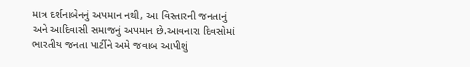માત્ર દર્શનાબેનનું અપમાન નથી, આ વિસ્તારની જનતાનું અને આદિવાસી સમાજનું અપમાન છે.આવનારા દિવસોમાં ભારતીય જનતા પાર્ટીને અમે જવાબ આપીશું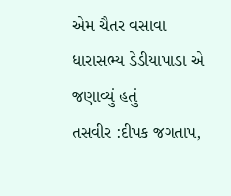એમ ચૈતર વસાવા ધારાસભ્ય ડેડીયાપાડા એ જણાવ્યું હતું
તસવીર :દીપક જગતાપ,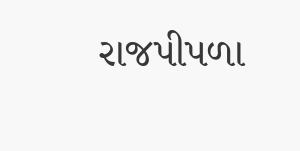રાજપીપળા